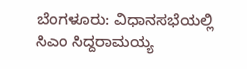ಬೆಂಗಳೂರು: ವಿಧಾನಸಭೆಯಲ್ಲಿ ಸಿಎಂ ಸಿದ್ದರಾಮಯ್ಯ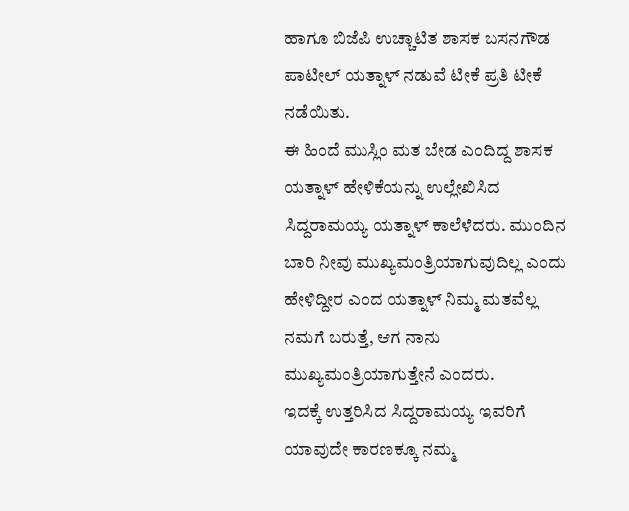ಹಾಗೂ ಬಿಜೆಪಿ ಉಚ್ಚಾಟಿತ ಶಾಸಕ ಬಸನಗೌಡ ಪಾಟೀಲ್ ಯತ್ನಾಳ್ ನಡುವೆ ಟೀಕೆ ಪ್ರತಿ ಟೀಕೆ ನಡೆಯಿತು.
ಈ ಹಿಂದೆ ಮುಸ್ಲಿಂ ಮತ ಬೇಡ ಎಂದಿದ್ದ ಶಾಸಕ ಯತ್ನಾಳ್ ಹೇಳಿಕೆಯನ್ನು ಉಲ್ಲೇಖಿಸಿದ ಸಿದ್ದರಾಮಯ್ಯ ಯತ್ನಾಳ್ ಕಾಲೆಳೆದರು. ಮುಂದಿನ ಬಾರಿ ನೀವು ಮುಖ್ಯಮಂತ್ರಿಯಾಗುವುದಿಲ್ಲ ಎಂದು ಹೇಳಿದ್ದೀರ ಎಂದ ಯತ್ನಾಳ್ ನಿಮ್ಮ ಮತವೆಲ್ಲ ನಮಗೆ ಬರುತ್ತೆ, ಆಗ ನಾನು ಮುಖ್ಯಮಂತ್ರಿಯಾಗುತ್ತೇನೆ ಎಂದರು.
ಇದಕ್ಕೆ ಉತ್ತರಿಸಿದ ಸಿದ್ದರಾಮಯ್ಯ ಇವರಿಗೆ ಯಾವುದೇ ಕಾರಣಕ್ಕೂ ನಮ್ಮ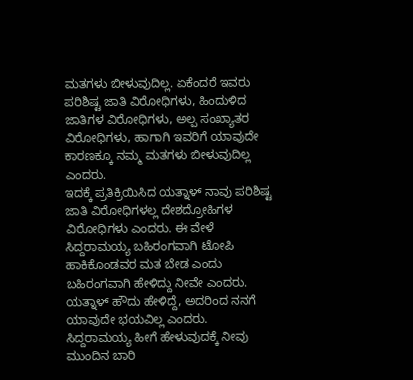ಮತಗಳು ಬೀಳುವುದಿಲ್ಲ. ಏಕೆಂದರೆ ಇವರು ಪರಿಶಿಷ್ಟ ಜಾತಿ ವಿರೋಧಿಗಳು, ಹಿಂದುಳಿದ ಜಾತಿಗಳ ವಿರೋಧಿಗಳು, ಅಲ್ಪ ಸಂಖ್ಯಾತರ ವಿರೋಧಿಗಳು, ಹಾಗಾಗಿ ಇವರಿಗೆ ಯಾವುದೇ ಕಾರಣಕ್ಕೂ ನಮ್ಮ ಮತಗಳು ಬೀಳುವುದಿಲ್ಲ ಎಂದರು.
ಇದಕ್ಕೆ ಪ್ರತಿಕ್ರಿಯಿಸಿದ ಯತ್ನಾಳ್ ನಾವು ಪರಿಶಿಷ್ಟ ಜಾತಿ ವಿರೋಧಿಗಳಲ್ಲ ದೇಶದ್ರೋಹಿಗಳ ವಿರೋಧಿಗಳು ಎಂದರು. ಈ ವೇಳೆ ಸಿದ್ದರಾಮಯ್ಯ ಬಹಿರಂಗವಾಗಿ ಟೋಪಿ ಹಾಕಿಕೊಂಡವರ ಮತ ಬೇಡ ಎಂದು ಬಹಿರಂಗವಾಗಿ ಹೇಳಿದ್ದು ನೀವೇ ಎಂದರು.
ಯತ್ನಾಳ್ ಹೌದು ಹೇಳಿದ್ದೆ, ಅದರಿಂದ ನನಗೆ ಯಾವುದೇ ಭಯವಿಲ್ಲ ಎಂದರು. ಸಿದ್ದರಾಮಯ್ಯ ಹೀಗೆ ಹೇಳುವುದಕ್ಕೆ ನೀವು ಮುಂದಿನ ಬಾರಿ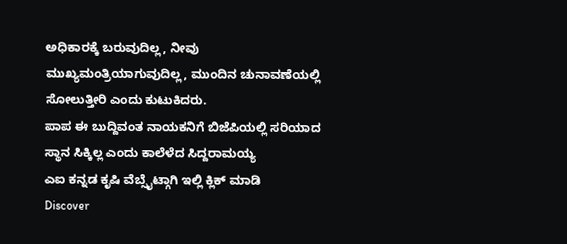ಅಧಿಕಾರಕ್ಕೆ ಬರುವುದಿಲ್ಲ, ನೀವು ಮುಖ್ಯಮಂತ್ರಿಯಾಗುವುದಿಲ್ಲ, ಮುಂದಿನ ಚುನಾವಣೆಯಲ್ಲಿ ಸೋಲುತ್ತೀರಿ ಎಂದು ಕುಟುಕಿದರು.
ಪಾಪ ಈ ಬುದ್ದಿವಂತ ನಾಯಕನಿಗೆ ಬಿಜೆಪಿಯಲ್ಲಿ ಸರಿಯಾದ ಸ್ಥಾನ ಸಿಕ್ಕಿಲ್ಲ ಎಂದು ಕಾಲೆಳೆದ ಸಿದ್ದರಾಮಯ್ಯ
ಎಐ ಕನ್ನಡ ಕೃಷಿ ವೆಬ್ಸೈಟ್ಗಾಗಿ ಇಲ್ಲಿ ಕ್ಲಿಕ್ ಮಾಡಿ
Discover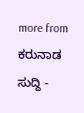more from ಕರುನಾಡ ಸುದ್ದಿ -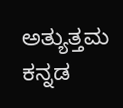ಅತ್ಯುತ್ತಮ ಕನ್ನಡ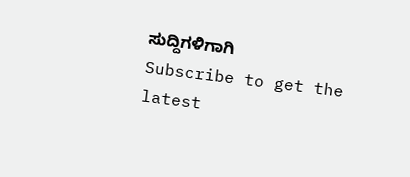ಸುದ್ದಿಗಳಿಗಾಗಿ
Subscribe to get the latest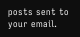posts sent to your email.